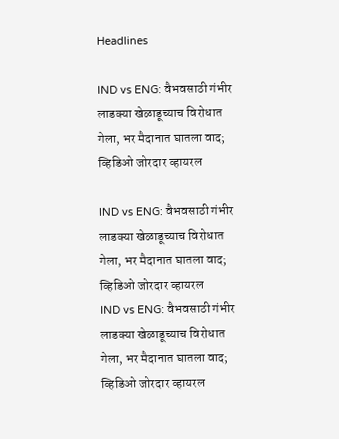Headlines

IND vs ENG: वैभवसाठी गंभीर लाडक्या खेळाडूच्याच विरोधात गेला, भर मैदानात घातला वाद; व्हिडिओ जोरदार व्हायरल

IND vs ENG: वैभवसाठी गंभीर लाडक्या खेळाडूच्याच विरोधात गेला, भर मैदानात घातला वाद; व्हिडिओ जोरदार व्हायरल
IND vs ENG: वैभवसाठी गंभीर लाडक्या खेळाडूच्याच विरोधात गेला, भर मैदानात घातला वाद; व्हिडिओ जोरदार व्हायरल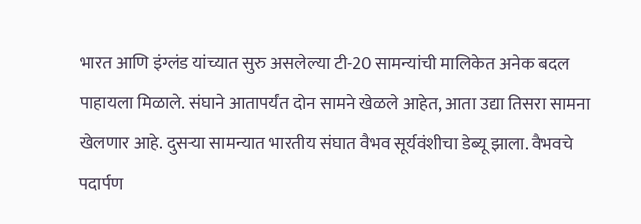भारत आणि इंग्लंड यांच्यात सुरु असलेल्या टी-20 सामन्यांची मालिकेत अनेक बदल पाहायला मिळाले. संघाने आतापर्यंत दोन सामने खेळले आहेत, आता उद्या तिसरा सामना खेलणार आहे. दुसऱ्या सामन्यात भारतीय संघात वैभव सूर्यवंशीचा डेब्यू झाला. वैभवचे पदार्पण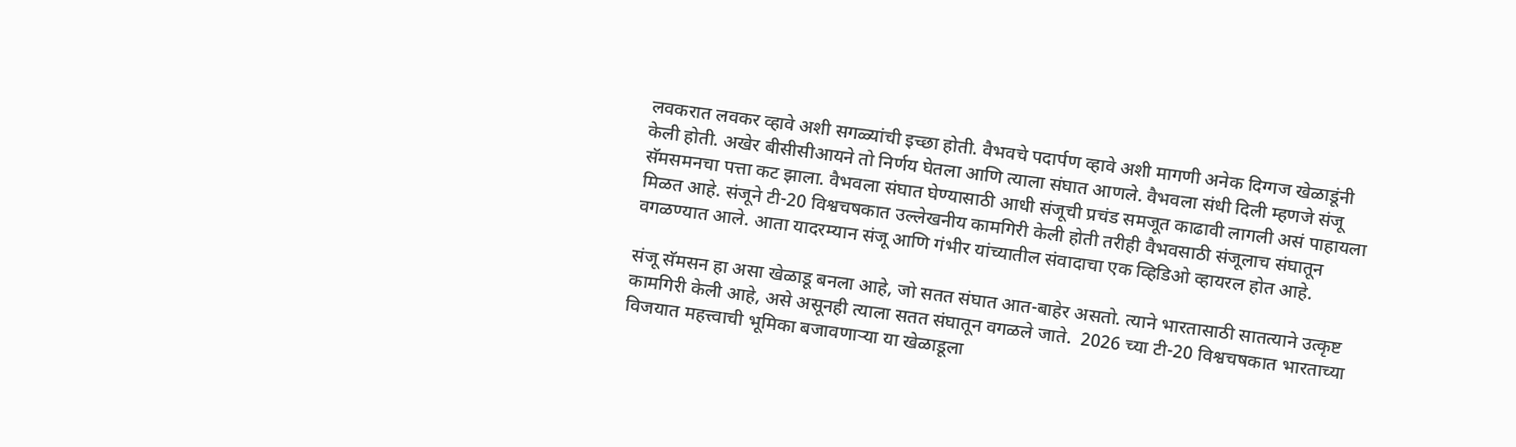लवकरात लवकर व्हावे अशी सगळ्यांची इच्छा होती. वैभवचे पदार्पण व्हावे अशी मागणी अनेक दिग्गज खेळाडूंनी केली होती. अखेर बीसीसीआयने तो निर्णय घेतला आणि त्याला संघात आणले. वैभवला संधी दिली म्हणजे संजू सॅमसमनचा पत्ता कट झाला. वैभवला संघात घेण्यासाठी आधी संजूची प्रचंड समजूत काढावी लागली असं पाहायला मिळत आहे. संजूने टी-20 विश्वचषकात उल्लेखनीय कामगिरी केली होती तरीही वैभवसाठी संजूलाच संघातून वगळण्यात आले. आता यादरम्यान संजू आणि गंभीर यांच्यातील संवादाचा एक व्हिडिओ व्हायरल होत आहे.

संजू सॅमसन हा असा खेळाडू बनला आहे, जो सतत संघात आत-बाहेर असतो. त्याने भारतासाठी सातत्याने उत्कृष्ट कामगिरी केली आहे, असे असूनही त्याला सतत संघातून वगळले जाते.  2026 च्या टी-20 विश्वचषकात भारताच्या विजयात महत्त्वाची भूमिका बजावणाऱ्या या खेळाडूला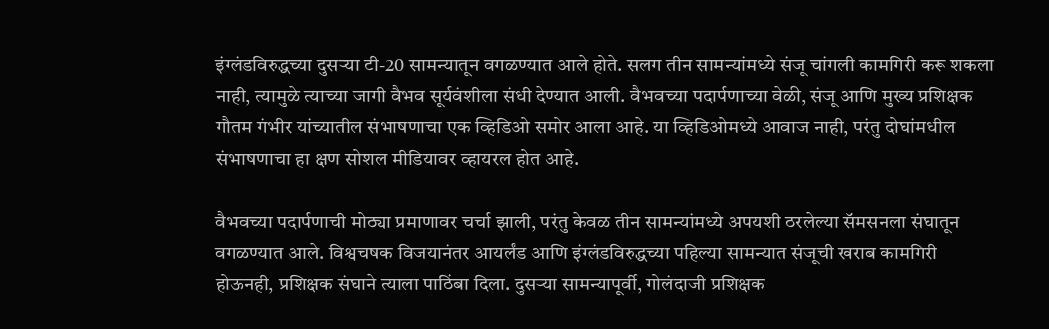इंग्लंडविरुद्धच्या दुसऱ्या टी-20 सामन्यातून वगळण्यात आले होते. सलग तीन सामन्यांमध्ये संजू चांगली कामगिरी करू शकला नाही, त्यामुळे त्याच्या जागी वैभव सूर्यवंशीला संधी देण्यात आली. वैभवच्या पदार्पणाच्या वेळी, संजू आणि मुख्य प्रशिक्षक गौतम गंभीर यांच्यातील संभाषणाचा एक व्हिडिओ समोर आला आहे. या व्हिडिओमध्ये आवाज नाही, परंतु दोघांमधील संभाषणाचा हा क्षण सोशल मीडियावर व्हायरल होत आहे.

वैभवच्या पदार्पणाची मोठ्या प्रमाणावर चर्चा झाली, परंतु केवळ तीन सामन्यांमध्ये अपयशी ठरलेल्या सॅमसनला संघातून वगळण्यात आले. विश्वचषक विजयानंतर आयर्लंड आणि इंग्लंडविरुद्धच्या पहिल्या सामन्यात संजूची खराब कामगिरी होऊनही, प्रशिक्षक संघाने त्याला पाठिंबा दिला. दुसऱ्या सामन्यापूर्वी, गोलंदाजी प्रशिक्षक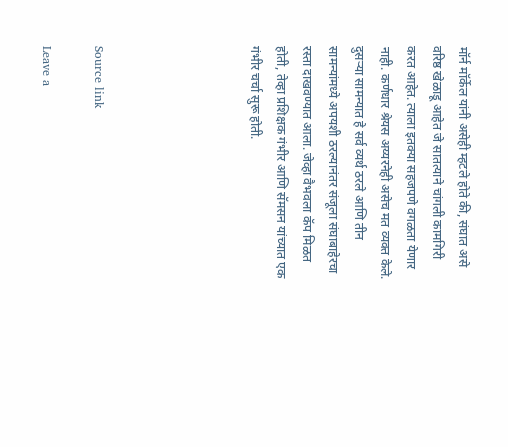मॉर्न मॉर्केल यांनी असेही म्हटले होते की, संघात असे वरिष्ठ खेळाडू आहेत जे सातत्याने चांगली कामगिरी करत आहेत. त्याला इतक्या सहजपणे वगळता येणार नाही. कर्णधार श्रेयस अय्यरनेही असेच मत व्यक्त केले. दुसऱ्या सामन्यात हे सर्व व्यर्थ ठरले आणि तीन सामन्यांमध्ये अपयशी ठरल्यानंतर संजूला संघाबाहेरचा रस्ता दाखवण्यात आला. जेव्हा वैभवला कॅप मिळत होती, तेव्हा प्रशिक्षक गंभीर आणि सॅमसन यांच्यात एक गंभीर चर्चा सुरू होती.





Source link

Leave a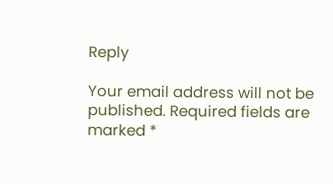Reply

Your email address will not be published. Required fields are marked *